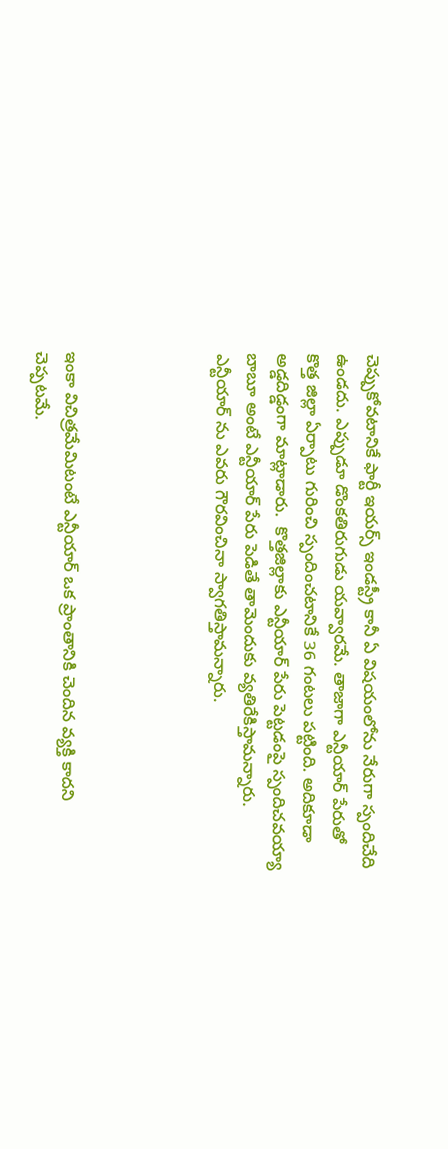చెప్పుకోవటానికే ఫార్టీ ఇయర్స్ ఇండస్ట్రీ కానీ ఏ విషయంలోను నేరుగా స్పందిచేది ఉండదు. ఎప్పుడూ డొంకతిరుగుడు యవ్వారమే. తాజాగా ఎన్టీయార్ పేరుతో కొత్త జిల్లా ఏర్పాటు గురించి స్పందించటానికే 36 గంటలు పట్టింది. అదికూడా అడ్డదిడ్డంగా మాట్లాడారు.  కొత్తజిల్లాకు ఎన్టీయార్ పేరు పెట్టడంపై స్పందిచవయ్యా బాబూ అంటే ఎన్టీయార్ పేరు పెడితే తామెందుకు వ్యతిరేకిస్తామన్నారు. ఎన్టీయార్ ను ఎవరు గౌరవించినా స్వాగతిస్తామన్నారు.




ఇంకా విచిత్రమేమిటంటే ఎన్టీయార్ ఒక ప్రాంతానికి చెందిన వ్యక్తి కాదని చెప్పటమే.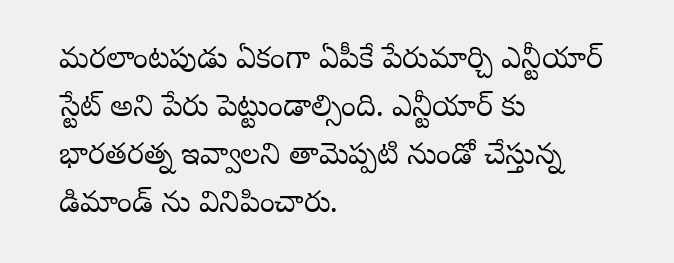మరలాంటపుడు ఏకంగా ఏపీకే పేరుమార్చి ఎన్టీయార్ స్టేట్ అని పేరు పెట్టుండాల్సింది. ఎన్టీయార్ కు భారతరత్న ఇవ్వాలని తామెప్పటి నుండో చేస్తున్న డిమాండ్ ను వినిపించారు.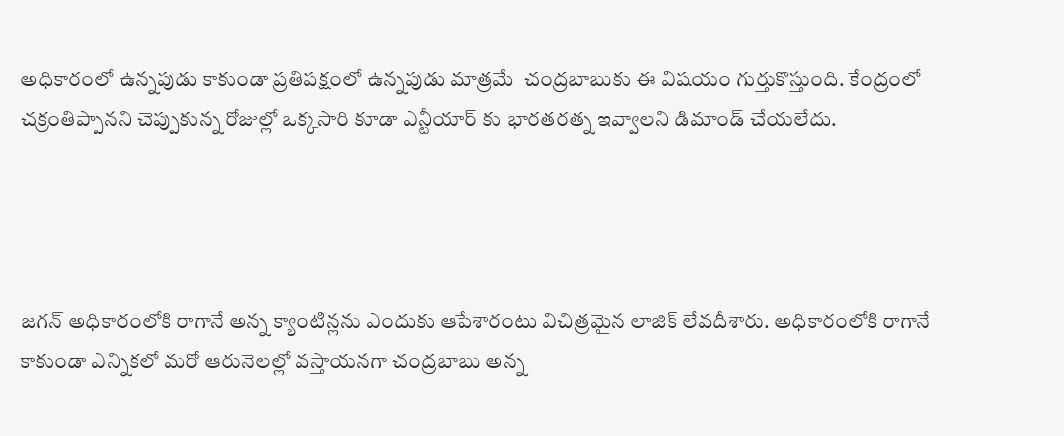అధికారంలో ఉన్నపుడు కాకుండా ప్రతిపక్షంలో ఉన్నపుడు మాత్రమే  చంద్రబాబుకు ఈ విషయం గుర్తుకొస్తుంది. కేంద్రంలో చక్రంతిప్పానని చెప్పుకున్న రోజుల్లో ఒక్కసారి కూడా ఎన్టీయార్ కు భారతరత్న ఇవ్వాలని డిమాండ్ చేయలేదు.




జగన్ అధికారంలోకి రాగానే అన్న క్యాంటిన్లను ఎందుకు ఆపేశారంటు విచిత్రమైన లాజిక్ లేవదీశారు. అధికారంలోకి రాగానే కాకుండా ఎన్నికలో మరో ఆరునెలల్లో వస్తాయనగా చంద్రబాబు అన్న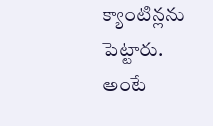క్యాంటిన్లను పెట్టారు. అంటే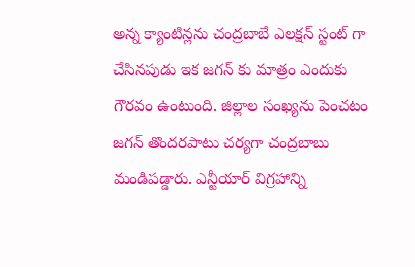అన్న క్యాంటిన్లను చంద్రబాబే ఎలక్షన్ స్టంట్ గా చేసినపుడు ఇక జగన్ కు మాత్రం ఎందుకు  గౌరవం ఉంటుంది. జిల్లాల సంఖ్యను పెంచటం జగన్ తొందరపాటు చర్యగా చంద్రబాబు మండిపడ్డారు. ఎన్టీయార్ విగ్రహాన్ని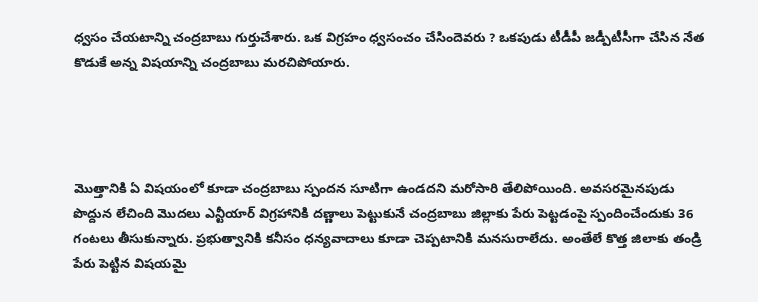ధ్వసం చేయటాన్ని చంద్రబాబు గుర్తుచేశారు. ఒక విగ్రహం ధ్వసంచం చేసిందెవరు ? ఒకపుడు టీడీపీ జడ్పీటీసీగా చేసిన నేత కొడుకే అన్న విషయాన్ని చంద్రబాబు మరచిపోయారు.




మొత్తానికి ఏ విషయంలో కూడా చంద్రబాబు స్పందన సూటిగా ఉండదని మరోసారి తేలిపోయింది. అవసరమైనపుడు పొద్దున లేచింది మొదలు ఎన్టీయార్ విగ్రహానికి దణ్ణాలు పెట్టుకునే చంద్రబాబు జిల్లాకు పేరు పెట్టడంపై స్పందించేందుకు 36 గంటలు తీసుకున్నారు. ప్రభుత్వానికి కనీసం ధన్యవాదాలు కూడా చెప్పటానికి మనసురాలేదు. అంతేలే కొత్త జిలాకు తండ్రి పేరు పెట్టిన విషయమై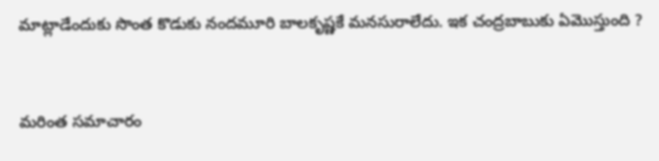మాట్లాడేందుకు సొంత కొడుకు నందమూరి బాలకృష్ణకే మనసురాలేదు. ఇక చంద్రబాబుకు ఏమొస్తుంది ?


మరింత సమాచారం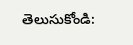తెలుసుకోండి: